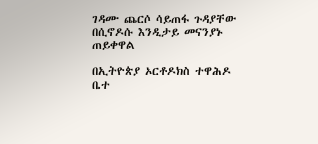ገዳሙ ጨርሶ ሳይጠፋ ጉዳያቸው በሲኖዶሱ እንዲታይ መናንያኑ ጠይቀዋል

በኢትዮጵያ ኦርቶዶክስ ተዋሕዶ ቤተ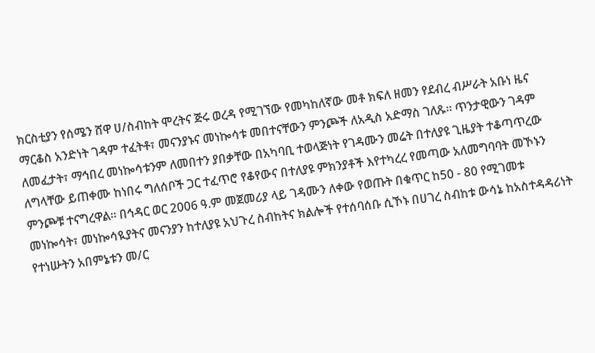ክርስቲያን የሰሜን ሸዋ ሀ/ስብከት ሞረትና ጅሩ ወረዳ የሚገኘው የመካከለኛው መቶ ክፍለ ዘመን የደብረ ብሥራት አቡነ ዜና ማርቆስ አንድነት ገዳም ተፈትቶ፣ መናንያኑና መነኰሳቱ መበተናቸውን ምንጮች ለአዲስ አድማስ ገለጹ፡፡ ጥንታዊውን ገዳም ለመፈታት፣ ማኅበረ መነኰሳቱንም ለመበተን ያበቃቸው በአካባቢ ተወላጅነት የገዳሙን መሬት በተለያዩ ጊዜያት ተቆጣጥረው ለግላቸው ይጠቀሙ ከነበሩ ግለሰቦች ጋር ተፈጥሮ የቆየውና በተለያዩ ምክንያቶች እየተካረረ የመጣው አለመግባባት መኾኑን ምንጮቹ ተናግረዋል፡፡ በኅዳር ወር 2006 ዓ.ም መጀመሪያ ላይ ገዳሙን ለቀው የወጡት በቁጥር ከ50 - 80 የሚገመቱ መነኰሳት፣ መነኰሳዪያትና መናንያን ከተለያዩ አህጉረ ስብከትና ክልሎች የተሰባሰቡ ሲኾኑ በሀገረ ስብከቱ ውሳኔ ከአስተዳዳሪነት የተነሡትን አበምኔቱን መ/ር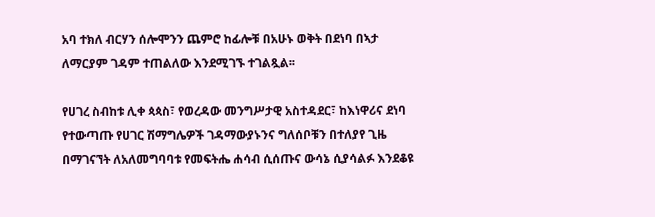አባ ተክለ ብርሃን ሰሎሞንን ጨምሮ ከፊሎቹ በአሁኑ ወቅት በደነባ በኣታ ለማርያም ገዳም ተጠልለው እንደሚገኙ ተገልጿል፡፡

የሀገረ ስብከቱ ሊቀ ጳጳስ፣ የወረዳው መንግሥታዊ አስተዳደር፣ ከእነዋሪና ደነባ የተውጣጡ የሀገር ሽማግሌዎች ገዳማውያኑንና ግለሰቦቹን በተለያየ ጊዜ በማገናኘት ለአለመግባባቱ የመፍትሔ ሐሳብ ሲሰጡና ውሳኔ ሲያሳልፉ እንደቆዩ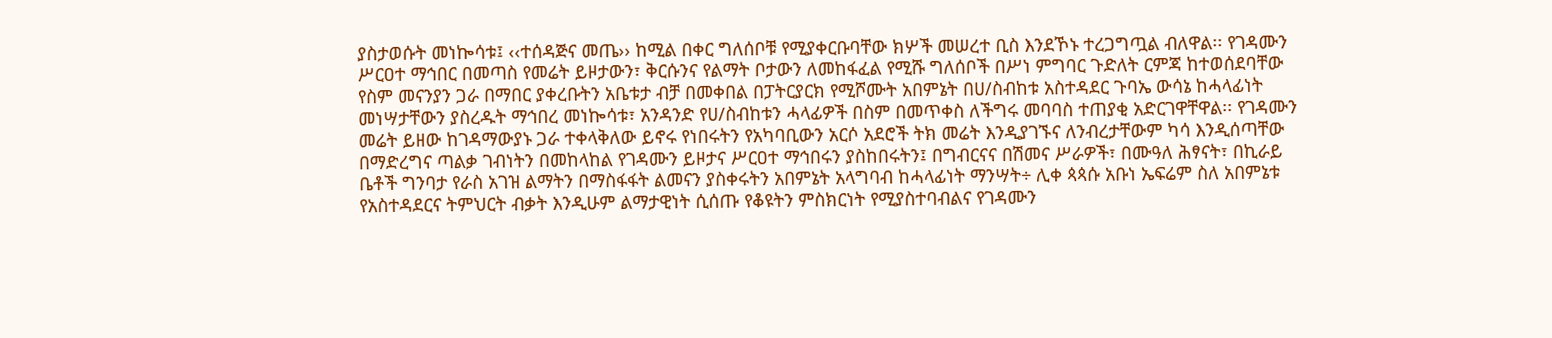ያስታወሱት መነኰሳቱ፤ ‹‹ተሰዳጅና መጤ›› ከሚል በቀር ግለሰቦቹ የሚያቀርቡባቸው ክሦች መሠረተ ቢስ እንደኾኑ ተረጋግጧል ብለዋል፡፡ የገዳሙን ሥርዐተ ማኅበር በመጣስ የመሬት ይዞታውን፣ ቅርሱንና የልማት ቦታውን ለመከፋፈል የሚሹ ግለሰቦች በሥነ ምግባር ጉድለት ርምጃ ከተወሰደባቸው የስም መናንያን ጋራ በማበር ያቀረቡትን አቤቱታ ብቻ በመቀበል በፓትርያርክ የሚሾሙት አበምኔት በሀ/ስብከቱ አስተዳደር ጉባኤ ውሳኔ ከሓላፊነት መነሣታቸውን ያስረዱት ማኅበረ መነኰሳቱ፣ አንዳንድ የሀ/ስብከቱን ሓላፊዎች በስም በመጥቀስ ለችግሩ መባባስ ተጠያቂ አድርገዋቸዋል፡፡ የገዳሙን መሬት ይዘው ከገዳማውያኑ ጋራ ተቀላቅለው ይኖሩ የነበሩትን የአካባቢውን አርሶ አደሮች ትክ መሬት እንዲያገኙና ለንብረታቸውም ካሳ እንዲሰጣቸው በማድረግና ጣልቃ ገብነትን በመከላከል የገዳሙን ይዞታና ሥርዐተ ማኅበሩን ያስከበሩትን፤ በግብርናና በሽመና ሥራዎች፣ በሙዓለ ሕፃናት፣ በኪራይ ቤቶች ግንባታ የራስ አገዝ ልማትን በማስፋፋት ልመናን ያስቀሩትን አበምኔት አላግባብ ከሓላፊነት ማንሣት÷ ሊቀ ጳጳሱ አቡነ ኤፍሬም ስለ አበምኔቱ የአስተዳደርና ትምህርት ብቃት እንዲሁም ልማታዊነት ሲሰጡ የቆዩትን ምስክርነት የሚያስተባብልና የገዳሙን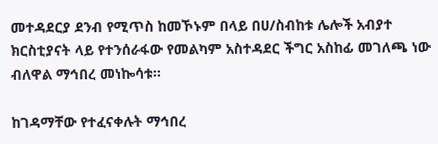መተዳደርያ ደንብ የሚጥስ ከመኾኑም በላይ በሀ/ስብከቱ ሌሎች አብያተ ክርስቲያናት ላይ የተንሰራፋው የመልካም አስተዳደር ችግር አስከፊ መገለጫ ነው ብለዋል ማኅበረ መነኰሳቱ፡፡

ከገዳማቸው የተፈናቀሉት ማኅበረ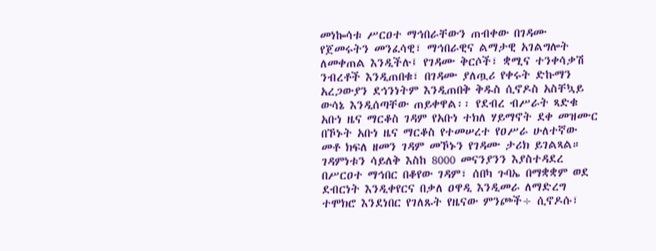መነኰሳቱ ሥርዐተ ማኅበራቸውን ጠብቀው በገዳሙ የጀመሩትን መንፈሳዊ፣ ማኅበራዊና ልማታዊ አገልግሎት ለመቀጠል እንዲችሉ፤ የገዳሙ ቅርሶች፣ ቋሚና ተንቀሳቃሽ ንብረቶች እንዲጠበቁ፣ በገዳሙ ያለጧሪ የቀሩት ድኩማን አረጋውያን ደኅንነትም እንዲጠበቅ ቅዱስ ሲኖዶስ አስቸኳይ ውሳኔ እንዲሰጣቸው ጠይቀዋል፡፡ የደብረ ብሥራት ጻድቁ አቡነ ዜና ማርቆስ ገዳም የአቡነ ተክለ ሃይማኖት ደቀ መዝሙር በኾኑት አቡነ ዜና ማርቆስ የተመሠረተ የዐሥራ ሁለተኛው መቶ ክፍለ ዘመን ገዳም መኾኑን የገዳሙ ታሪክ ይገልጻል። ገዳምነቱን ሳይለቅ እስከ 8000 መናንያንን እያስተዳደረ በሥርዐተ ማኅበር በቆየው ገዳም፣ ሰበካ ጉባኤ በማቋቋም ወደ ደብርነት እንዲቀየርና በቃለ ዐዋዲ እንዲመራ ለማድረግ ተሞክሮ እንደነበር የገለጹት የዜናው ምንጮች÷ ሲኖዶሱ፣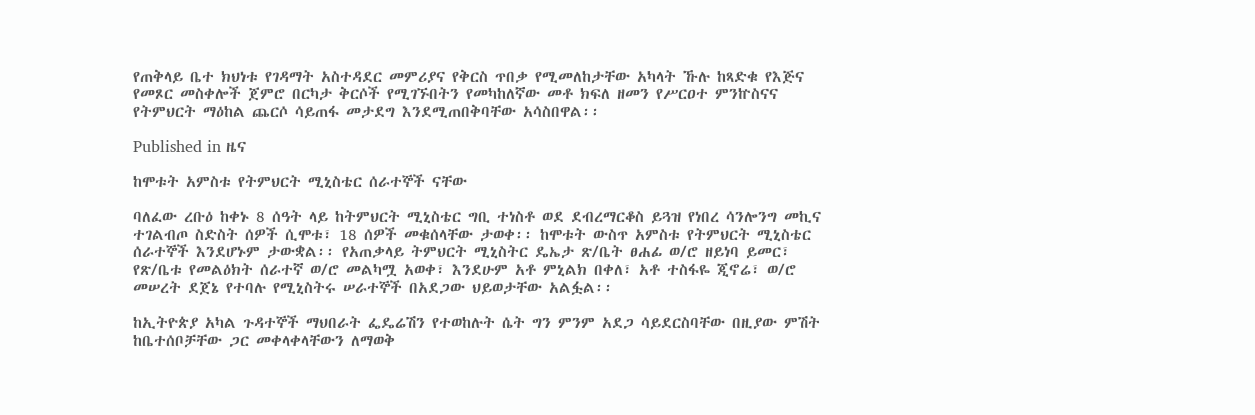የጠቅላይ ቤተ ክህነቱ የገዳማት አስተዳደር መምሪያና የቅርስ ጥበቃ የሚመለከታቸው አካላት ኹሉ ከጻድቁ የእጅና የመጾር መስቀሎች ጀምሮ በርካታ ቅርሶች የሚገኙበትን የመካከለኛው መቶ ክፍለ ዘመን የሥርዐተ ምንኵስናና የትምህርት ማዕከል ጨርሶ ሳይጠፋ መታደግ እንደሚጠበቅባቸው አሳስበዋል፡፡

Published in ዜና

ከሞቱት አምስቱ የትምህርት ሚኒስቴር ሰራተኞች ናቸው

ባለፈው ረቡዕ ከቀኑ 8 ሰዓት ላይ ከትምህርት ሚኒስቴር ግቢ ተነስቶ ወደ ደብረማርቆስ ይጓዝ የነበረ ሳንሎንግ መኪና ተገልብጦ ስድስት ሰዎች ሲሞቱ፣ 18 ሰዎች መቁሰላቸው ታወቀ፡፡ ከሞቱት ውስጥ አምስቱ የትምህርት ሚኒስቴር ሰራተኞች እንደሆኑም ታውቋል፡፡ የአጠቃላይ ትምህርት ሚኒስትር ዴኤታ ጽ/ቤት ፀሐፊ ወ/ሮ ዘይነባ ይመር፣ የጽ/ቤቱ የመልዕክት ሰራተኛ ወ/ሮ መልካሟ አወቀ፣ እንደሁም አቶ ምኒልክ በቀለ፣ አቶ ተስፋዬ ጂኖሬ፣ ወ/ሮ መሠረት ደጀኔ የተባሉ የሚኒስትሩ ሠራተኞች በአደጋው ህይወታቸው አልፏል፡፡

ከኢትዮጵያ አካል ጉዳተኞች ማህበራት ፌዴሬሽን የተወከሉት ሴት ግን ምንም አደጋ ሳይደርስባቸው በዚያው ምሽት ከቤተሰቦቻቸው ጋር መቀላቀላቸውን ለማወቅ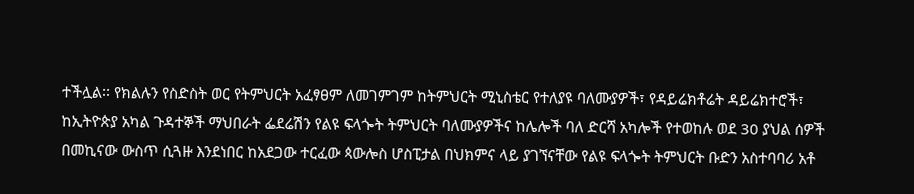ተችሏል፡፡ የክልሉን የስድስት ወር የትምህርት አፈፃፀም ለመገምገም ከትምህርት ሚኒስቴር የተለያዩ ባለሙያዎች፣ የዳይሬክቶሬት ዳይሬክተሮች፣ ከኢትዮጵያ አካል ጉዳተኞች ማህበራት ፌደሬሽን የልዩ ፍላጐት ትምህርት ባለሙያዎችና ከሌሎች ባለ ድርሻ አካሎች የተወከሉ ወደ 30 ያህል ሰዎች በመኪናው ውስጥ ሲጓዙ እንደነበር ከአደጋው ተርፈው ጳውሎስ ሆስፒታል በህክምና ላይ ያገኘናቸው የልዩ ፍላጐት ትምህርት ቡድን አስተባባሪ አቶ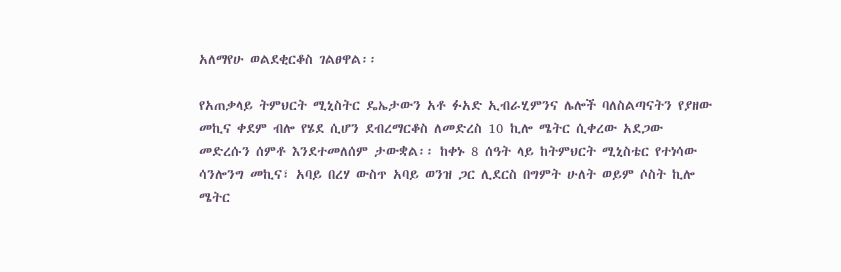አለማየሁ ወልደቂርቆስ ገልፀዋል፡፡

የአጠቃላይ ትምህርት ሚኒስትር ዴኤታውን አቶ ፉአድ ኢብራሂምንና ሌሎች ባለስልጣናትን የያዘው መኪና ቀደም ብሎ የሄደ ሲሆን ደብረማርቆስ ለመድረስ 10 ኪሎ ሜትር ሲቀረው አደጋው መድረሱን ሰምቶ እንደተመለሰም ታውቋል፡፡ ከቀኑ 8 ሰዓት ላይ ከትምህርት ሚኒስቴር የተነሳው ሳንሎንግ መኪና፣ አባይ በረሃ ውስጥ አባይ ወንዝ ጋር ሊደርስ በግምት ሁለት ወይም ሶስት ኪሎ ሜትር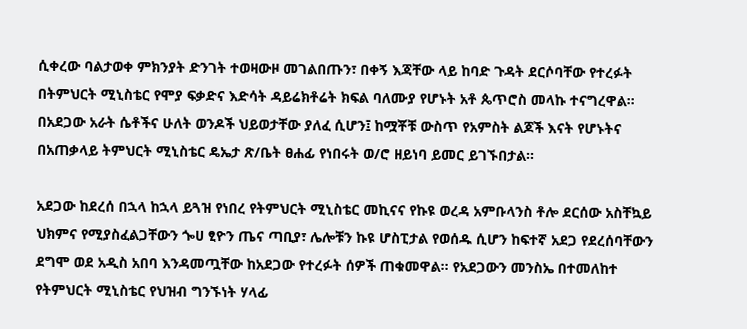ሲቀረው ባልታወቀ ምክንያት ድንገት ተወዛውዞ መገልበጡን፣ በቀኝ እጃቸው ላይ ከባድ ጉዳት ደርሶባቸው የተረፉት በትምህርት ሚኒስቴር የሞያ ፍቃድና እድሳት ዳይሬክቶሬት ክፍል ባለሙያ የሆኑት አቶ ጴጥሮስ መላኩ ተናግረዋል፡፡ በአደጋው አራት ሴቶችና ሁለት ወንዶች ህይወታቸው ያለፈ ሲሆን፤ ከሟቾቹ ውስጥ የአምስት ልጆች እናት የሆኑትና በአጠቃላይ ትምህርት ሚኒስቴር ዴኤታ ጽ/ቤት ፀሐፊ የነበሩት ወ/ሮ ዘይነባ ይመር ይገኙበታል፡፡

አደጋው ከደረሰ በኋላ ከኋላ ይጓዝ የነበረ የትምህርት ሚኒስቴር መኪናና የኩዩ ወረዳ አምቡላንስ ቶሎ ደርሰው አስቸኳይ ህክምና የሚያስፈልጋቸውን ጐሀ ፂዮን ጤና ጣቢያ፣ ሌሎቹን ኩዩ ሆስፒታል የወሰዱ ሲሆን ከፍተኛ አደጋ የደረሰባቸውን ደግሞ ወደ አዲስ አበባ እንዳመጧቸው ከአደጋው የተረፉት ሰዎች ጠቁመዋል፡፡ የአደጋውን መንስኤ በተመለከተ የትምህርት ሚኒስቴር የህዝብ ግንኙነት ሃላፊ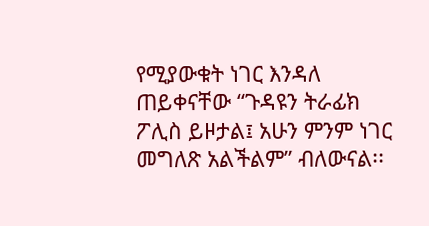የሚያውቁት ነገር እንዳለ ጠይቀናቸው “ጉዳዩን ትራፊክ ፖሊስ ይዞታል፤ አሁን ምንም ነገር መግለጽ አልችልም” ብለውናል፡፡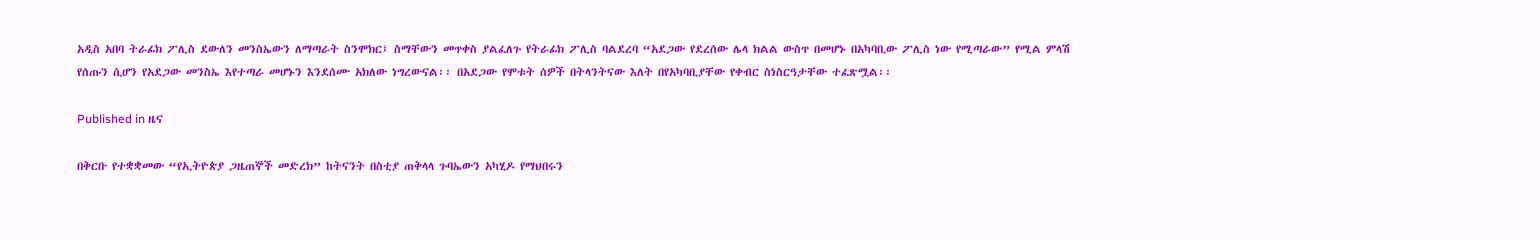አዲስ አበባ ትራፊክ ፖሊስ ደውለን መንስኤውን ለማጣራት ስንሞክር፤ ስማቸውን መጥቀስ ያልፈለጉ የትራፊክ ፖሊስ ባልደረባ “አደጋው የደረሰው ሌላ ክልል ውስጥ በመሆኑ በአካባቢው ፖሊስ ነው የሚጣራው” የሚል ምላሽ የሰጡን ሲሆን የአደጋው መንስኤ እየተጣራ መሆኑን እንደሰሙ አክለው ነግረውናል፡፡ በአደጋው የሞቱት ሰዎች በትላንትናው እለት በየአካባቢያቸው የቀብር ስነስርዓታቸው ተፈጽሟል፡፡

Published in ዜና

በቅርቡ የተቋቋመው “የኢትዮጵያ ጋዜጠኞች መድረክ” ከትናንት በስቲያ ጠቅላላ ጉባኤውን አካሂዶ የማህበሩን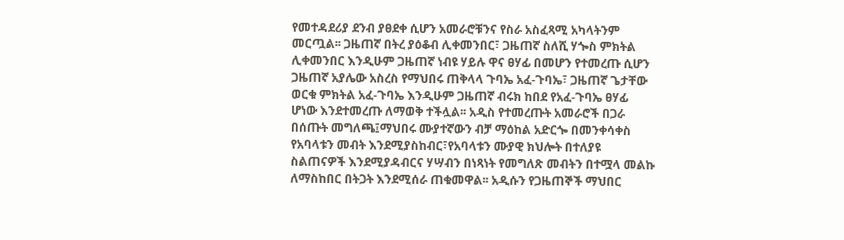የመተዳደሪያ ደንብ ያፀደቀ ሲሆን አመራሮቹንና የስራ አስፈጻሚ አካላትንም መርጧል፡፡ ጋዜጠኛ በትረ ያዕቆብ ሊቀመንበር፣ ጋዜጠኛ ስለሺ ሃጐስ ምክትል ሊቀመንበር እንዲሁም ጋዜጠኛ ነብዩ ሃይሉ ዋና ፀሃፊ በመሆን የተመረጡ ሲሆን ጋዜጠኛ አያሌው አስረስ የማህበሩ ጠቅላላ ጉባኤ አፈ-ጉባኤ፣ ጋዜጠኛ ጌታቸው ወርቁ ምክትል አፈ-ጉባኤ እንዲሁም ጋዜጠኛ ብሩክ ከበደ የአፈ-ጉባኤ ፀሃፊ ሆነው እንደተመረጡ ለማወቅ ተችሏል፡፡ አዲስ የተመረጡት አመራሮች በጋራ በሰጡት መግለጫ፤ማህበሩ ሙያተኛውን ብቻ ማዕከል አድርጐ በመንቀሳቀስ የአባላቱን መብት እንደሚያስከብር፣የአባላቱን ሙያዊ ክህሎት በተለያዩ ስልጠናዎች እንደሚያዳብርና ሃሣብን በነጻነት የመግለጽ መብትን በተሟላ መልኩ ለማስከበር በትጋት እንደሚሰራ ጠቁመዋል፡፡ አዲሱን የጋዜጠኞች ማህበር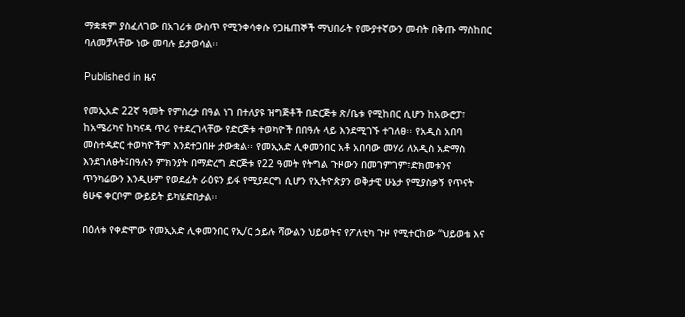ማቋቋም ያስፈለገው በአገሪቱ ውስጥ የሚንቀሳቀሱ የጋዜጠኞች ማህበራት የሙያተኛውን መብት በቅጡ ማስከበር ባለመቻላቸው ነው መባሉ ይታወሳል፡፡

Published in ዜና

የመኢአድ 22ኛ ዓመት የምስረታ በዓል ነገ በተለያዩ ዝግጅቶች በድርጅቱ ጽ/ቤቱ የሚከበር ሲሆን ከአውሮፓ፣ ከአሜሪካና ከካናዳ ጥሪ የተደረገላቸው የድርጅቱ ተወካዮች በበዓሉ ላይ እንደሚገኙ ተገለፀ፡፡ የአዲስ አበባ መስተዳድር ተወካዮችም እንደተጋበዙ ታውቋል፡፡ የመኢአድ ሊቀመንበር አቶ አበባው መሃሪ ለአዲስ አድማስ እንደገለፁት፤በዓሉን ምክንያት በማድረግ ድርጅቱ የ22 ዓመት የትግል ጉዞውን በመገምገም፣ድክመቱንና ጥንካሬውን እንዲሁም የወደፊት ራዕዩን ይፋ የሚያደርግ ሲሆን የኢትዮጵያን ወቅታዊ ሁኔታ የሚያስቃኝ የጥናት ፅሁፍ ቀርቦም ውይይት ይካሄድበታል፡፡

በዕለቱ የቀድሞው የመኢአድ ሊቀመንበር የኢ/ር ኃይሉ ሻውልን ህይወትና የፖለቲካ ጉዞ የሚተርከው “ህይወቴ እና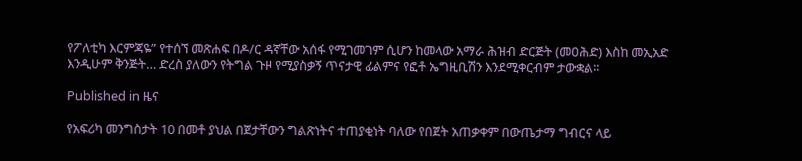የፖለቲካ እርምጃዬ” የተሰኘ መጽሐፍ በዶ/ር ዳኛቸው አሰፋ የሚገመገም ሲሆን ከመላው አማራ ሕዝብ ድርጅት (መዐሕድ) እስከ መኢአድ እንዲሁም ቅንጅት… ድረስ ያለውን የትግል ጉዞ የሚያስቃኝ ጥናታዊ ፊልምና የፎቶ ኤግዚቢሽን እንደሚቀርብም ታውቋል፡፡

Published in ዜና

የአፍሪካ መንግስታት 10 በመቶ ያህል በጀታቸውን ግልጽነትና ተጠያቂነት ባለው የበጀት አጠቃቀም በውጤታማ ግብርና ላይ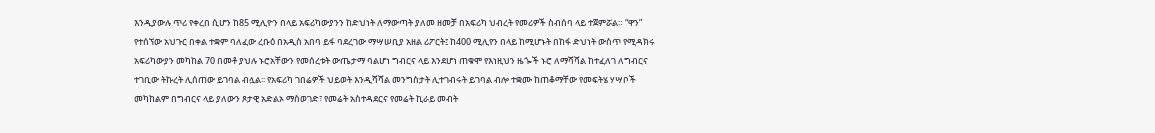እንዲያውሉ ጥሪ የቀረበ ሲሆን ከ85 ሚሊዮን በላይ አፍሪካውያንን ከድህነት ለማውጣት ያለመ ዘመቻ በአፍሪካ ህብረት የመሪዎች ስብሰባ ላይ ተጀምሯል። “ዋን” የተሰኘው አህጉር በቀል ተቋም ባለፈው ረቡዕ በአዲስ አበባ ይፋ ባደረገው ማሣሠቢያ አዘል ሪፖርት፤ ከ400 ሚሊየን በላይ ከሚሆኑት በከፋ ድህነት ውስጥ የሚዳክሩ አፍሪካውያን መካከል 70 በመቶ ያህሉ ኑሮአቸውን የመሰረቱት ውጤታማ ባልሆነ ግብርና ላይ እንደሆነ ጠቁሞ የእነዚህን ዜጐች ኑሮ ለማሻሻል ከተፈለገ ለግብርና ተገቢው ትኩረት ሊሰጠው ይገባል ብሏል፡፡ የአፍሪካ ገበሬዎች ህይወት እንዲሻሻል መንግስታት ሊተገብሩት ይገባል ብሎ ተቋሙ ከጠቆማቸው የመፍትሄ ሃሣቦች መካከልም በግብርና ላይ ያለውን ጾታዊ አድልኦ ማስወገድ፣ የመሬት አስተዳደርና የመሬት ኪራይ መብት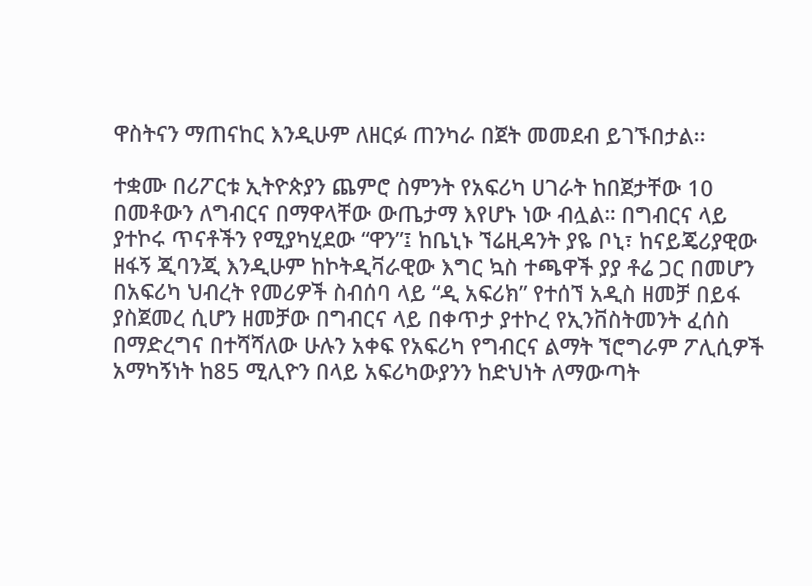ዋስትናን ማጠናከር እንዲሁም ለዘርፉ ጠንካራ በጀት መመደብ ይገኙበታል፡፡

ተቋሙ በሪፖርቱ ኢትዮጵያን ጨምሮ ስምንት የአፍሪካ ሀገራት ከበጀታቸው 10 በመቶውን ለግብርና በማዋላቸው ውጤታማ እየሆኑ ነው ብሏል። በግብርና ላይ ያተኮሩ ጥናቶችን የሚያካሂደው “ዋን”፤ ከቤኒኑ ኘሬዚዳንት ያዬ ቦኒ፣ ከናይጄሪያዊው ዘፋኝ ጂባንጂ እንዲሁም ከኮትዲቫራዊው እግር ኳስ ተጫዋች ያያ ቶሬ ጋር በመሆን በአፍሪካ ህብረት የመሪዎች ስብሰባ ላይ “ዲ አፍሪክ” የተሰኘ አዲስ ዘመቻ በይፋ ያስጀመረ ሲሆን ዘመቻው በግብርና ላይ በቀጥታ ያተኮረ የኢንቨስትመንት ፈሰስ በማድረግና በተሻሻለው ሁሉን አቀፍ የአፍሪካ የግብርና ልማት ኘሮግራም ፖሊሲዎች አማካኝነት ከ85 ሚሊዮን በላይ አፍሪካውያንን ከድህነት ለማውጣት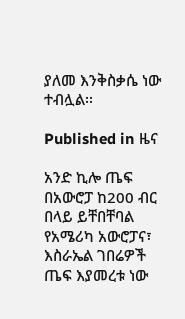ያለመ እንቅስቃሴ ነው ተብሏል፡፡

Published in ዜና

አንድ ኪሎ ጤፍ በአውሮፓ ከ200 ብር በላይ ይቸበቸባል
የአሜሪካ አውሮፓና፣ እስራኤል ገበሬዎች ጤፍ እያመረቱ ነው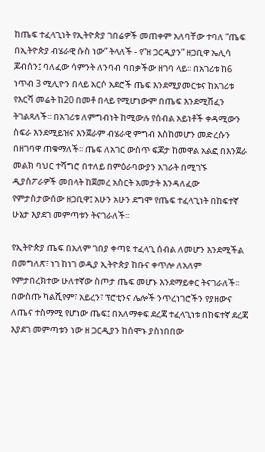ከጤፍ ተፈላጊነት የኢትዮጵያ ገበሬዎች መጠቀም አለባቸው ተባለ “ጤፍ በኢትዮጵያ ብሄራዊ ሱስ ነው” ትላለች - የ”ዘ ጋርዲያን” ዘጋቢዋ ኤሊሳ ጆብሰን፤ ባለፈው ሳምንት ለንባብ ባበቃችው ዘገባ ላይ፡፡ በአገሪቱ ከ6 ነጥብ 3 ሚሊዮን በላይ አርሶ አደሮች ጤፍ እንደሚያመርቱና ከአገሪቱ የእርሻ መሬት ከ20 በመቶ በላይ የሚሆነውም በጤፍ እንደሚሸፈን ትገልጻለች፡፡ በአገሪቱ ለምግብነት ከሚውሉ የሰብል አይነቶች ቀዳሚውን ስፍራ እንደሚይዝና እንጀራም ብሄራዊ ምግብ እስከመሆን መድረሱን በዘገባዋ ጠቁማለች፡፡ ጤፍ ለአገር ውስጥ ፍጆታ ከመዋል አልፎ በእንጀራ መልክ ባህር ተሻግሮ በተለይ በምዕራባውያን አገራት በሚገኙ ዲያስፖራዎች መበላት ከጀመረ አስርት አመታት እንዳለፈው የምታስታውሰው ዘጋቢዋ፤ አሁን አሁን ደግሞ የጤፍ ተፈላጊነት በከፍተኛ ሁኔታ እያደገ መምጣቱን ትናገራለች፡፡

የኢትዮጵያ ጤፍ በአለም ገበያ ቀጣዩ ተፈላጊ ሰብል ለመሆን እንደሚችል በመግለጽ፣ ነገ ከነገ ወዲያ ኢትዮጵያ ከቡና ቀጥሎ ለአለም የምታበረክተው ሁለተኛው ስጦታ ጤፍ መሆኑ እንደማይቀር ትናገራለች፡፡ በውስጡ ካልሺየም፣ አይረን፣ ፕሮቲንና ሌሎች ንጥረነገሮችን የያዘውና ለጤና ተስማሚ የሆነው ጤፍ፤ በአለማቀፍ ደረጃ ተፈላጊነቱ በከፍተኛ ደረጃ እያደገ መምጣቱን ነው ዘ ጋርዲያን ከሰሞኑ ያስነበበው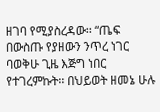ዘገባ የሚያስረዳው፡፡ “ጤፍ በውስጡ የያዘውን ንጥረ ነገር ባወቅሁ ጊዜ እጅግ ነበር የተገረምኩት፡፡ በህይወት ዘመኔ ሁሉ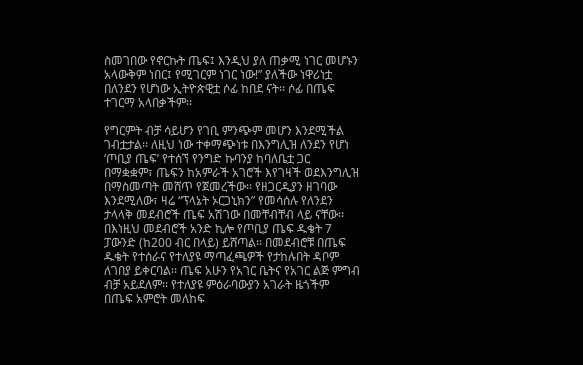ስመገበው የኖርኩት ጤፍ፤ እንዲህ ያለ ጠቃሚ ነገር መሆኑን አላውቅም ነበር፤ የሚገርም ነገር ነው!” ያለችው ነዋሪነቷ በለንደን የሆነው ኢትዮጵዊቷ ሶፊ ከበደ ናት፡፡ ሶፊ በጤፍ ተገርማ አላበቃችም፡፡

የግርምት ብቻ ሳይሆን የገቢ ምንጭም መሆን እንደሚችል ገብቷታል፡፡ ለዚህ ነው ተቀማጭነቱ በእንግሊዝ ለንደን የሆነ ‘ጦቢያ ጤፍ’ የተሰኘ የንግድ ኩባንያ ከባለቤቷ ጋር በማቋቋም፣ ጤፍን ከአምራች አገሮች እየገዛች ወደእንግሊዝ በማስመጣት መሸጥ የጀመረችው፡፡ የዘጋርዲያን ዘገባው እንደሚለው፣ ዛሬ “ፕላኔት ኦርጋኒክን” የመሳሰሉ የለንደን ታላላቅ መደብሮች ጤፍ አሽገው በመቸብቸብ ላይ ናቸው፡፡ በእነዚህ መደብሮች አንድ ኪሎ የጦቢያ ጤፍ ዱቄት 7 ፓውንድ (ከ200 ብር በላይ) ይሸጣል፡፡ በመደብሮቹ በጤፍ ዱቄት የተሰራና የተለያዩ ማጣፈጫዎች የታከሉበት ዳቦም ለገበያ ይቀርባል፡፡ ጤፍ አሁን የአገር ቤትና የአገር ልጅ ምግብ ብቻ አይደለም፡፡ የተለያዩ ምዕራባውያን አገራት ዜጎችም በጤፍ አምሮት መለከፍ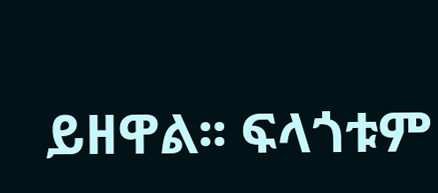ይዘዋል፡፡ ፍላጎቱም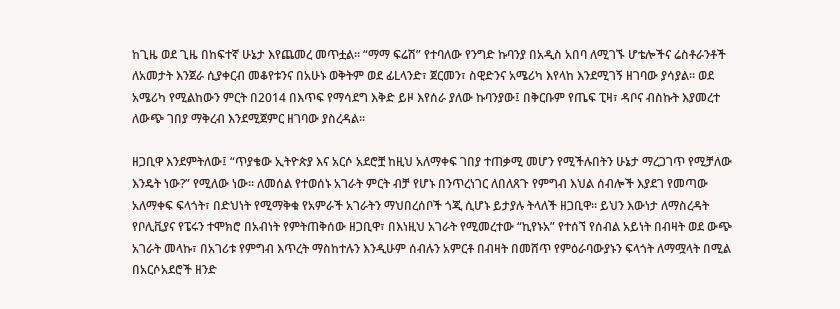ከጊዜ ወደ ጊዜ በከፍተኛ ሁኔታ እየጨመረ መጥቷል፡፡ “ማማ ፍሬሽ” የተባለው የንግድ ኩባንያ በአዲስ አበባ ለሚገኙ ሆቴሎችና ሬስቶራንቶች ለአመታት እንጀራ ሲያቀርብ መቆየቱንና በአሁኑ ወቅትም ወደ ፊLላንድ፣ ጀርመን፣ ስዊድንና አሜሪካ እየላከ እንደሚገኝ ዘገባው ያሳያል፡፡ ወደ አሜሪካ የሚልከውን ምርት በ2014 በእጥፍ የማሳደግ እቅድ ይዞ እየሰራ ያለው ኩባንያው፤ በቅርቡም የጤፍ ፒዛ፣ ዳቦና ብስኩት እያመረተ ለውጭ ገበያ ማቅረብ እንደሚጀምር ዘገባው ያስረዳል፡፡

ዘጋቢዋ እንደምትለው፤ “ጥያቄው ኢትዮጵያ እና አርሶ አደሮቿ ከዚህ አለማቀፍ ገበያ ተጠቃሚ መሆን የሚችሉበትን ሁኔታ ማረጋገጥ የሚቻለው እንዴት ነው?” የሚለው ነው፡፡ ለመሰል የተወሰኑ አገራት ምርት ብቻ የሆኑ በንጥረነገር ለበለጸጉ የምግብ እህል ሰብሎች እያደገ የመጣው አለማቀፍ ፍላጎት፣ በድህነት የሚማቅቁ የአምራች አገራትን ማህበረሰቦች ጎጂ ሲሆኑ ይታያሉ ትላለች ዘጋቢዋ፡፡ ይህን እውነታ ለማስረዳት የቦሊቪያና የፔሩን ተሞክሮ በአብነት የምትጠቅሰው ዘጋቢዋ፣ በእነዚህ አገራት የሚመረተው “ኪየኑአ” የተሰኘ የሰብል አይነት በብዛት ወደ ውጭ አገራት መላኩ፣ በአገሪቱ የምግብ እጥረት ማስከተሉን እንዲሁም ሰብሉን አምርቶ በብዛት በመሸጥ የምዕራባውያኑን ፍላጎት ለማሟላት በሚል በአርሶአደሮች ዘንድ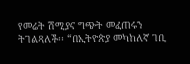የመሬት ሽሚያና ግጭት መፈጠሩን ትገልጻለች፡፡ “በኢትዮጵያ መካከለኛ ገቢ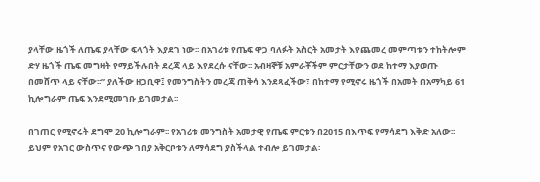ያላቸው ዜጎች ለጤፍ ያላቸው ፍላጎት እያደገ ነው፡፡ በአገሪቱ የጤፍ ዋጋ ባለፉት አስርት አመታት እየጨመረ መምጣቱን ተከትሎም ድሃ ዜጎች ጤፍ መግዛት የማይችሉበት ደረጃ ላይ እየደረሱ ናቸው፡፡ አብዛኞቹ አምራቾችም ምርታቸውን ወደ ከተማ እያወጡ በመሸጥ ላይ ናቸው፡፡” ያለችው ዘጋቢዋ፤ የመንግስትን መረጃ ጠቅሳ እንደጻፈችው፣ በከተማ የሚኖሩ ዜጎች በአመት በአማካይ 61 ኪሎግራም ጤፍ እንደሚመገቡ ይገመታል፡፡

በገጠር የሚኖሩት ደግሞ 20 ኪሎግራም፡፡ የአገሪቱ መንግስት አመታዊ የጤፍ ምርቱን በ2015 በእጥፍ የማሳደግ እቅድ አለው፡፡ ይህም የአገር ውስጥና የውጭ ገበያ አቅርቦቱን ለማሳደግ ያስችላል ተብሎ ይገመታል፡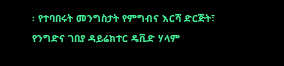፡ የተባበሩት መንግስታት የምግብና እርሻ ድርጅት፣ የንግድና ገበያ ዳይሬክተር ዴቪድ ሃላም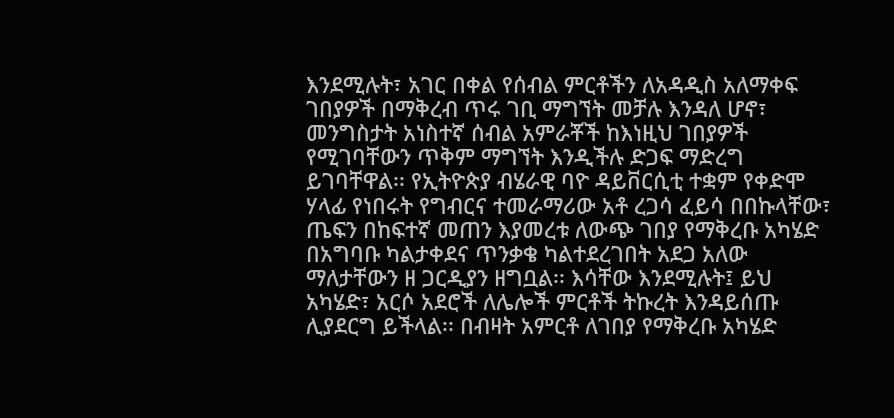እንደሚሉት፣ አገር በቀል የሰብል ምርቶችን ለአዳዲስ አለማቀፍ ገበያዎች በማቅረብ ጥሩ ገቢ ማግኘት መቻሉ እንዳለ ሆኖ፣ መንግስታት አነስተኛ ሰብል አምራቾች ከእነዚህ ገበያዎች የሚገባቸውን ጥቅም ማግኘት እንዲችሉ ድጋፍ ማድረግ ይገባቸዋል፡፡ የኢትዮጵያ ብሄራዊ ባዮ ዳይቨርሲቲ ተቋም የቀድሞ ሃላፊ የነበሩት የግብርና ተመራማሪው አቶ ረጋሳ ፈይሳ በበኩላቸው፣ ጤፍን በከፍተኛ መጠን እያመረቱ ለውጭ ገበያ የማቅረቡ አካሄድ በአግባቡ ካልታቀደና ጥንቃቄ ካልተደረገበት አደጋ አለው ማለታቸውን ዘ ጋርዲያን ዘግቧል፡፡ እሳቸው እንደሚሉት፤ ይህ አካሄድ፣ አርሶ አደሮች ለሌሎች ምርቶች ትኩረት እንዳይሰጡ ሊያደርግ ይችላል፡፡ በብዛት አምርቶ ለገበያ የማቅረቡ አካሄድ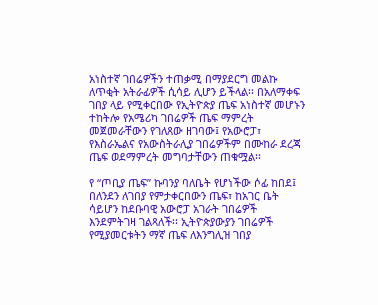አነስተኛ ገበሬዎችን ተጠቃሚ በማያደርግ መልኩ ለጥቂት አትራፊዎች ሲሳይ ሊሆን ይችላል፡፡ በአለማቀፍ ገበያ ላይ የሚቀርበው የኢትዮጵያ ጤፍ አነስተኛ መሆኑን ተከትሎ የአሜሪካ ገበሬዎች ጤፍ ማምረት መጀመራቸውን የገለጸው ዘገባው፤ የአውሮፓ፣ የእስራኤልና የአውስትራሊያ ገበሬዎችም በሙከራ ደረጃ ጤፍ ወደማምረት መግባታቸውን ጠቁሟል፡፡

የ “ጦቢያ ጤፍ” ኩባንያ ባለቤት የሆነችው ሶፊ ከበደ፤ በለንደን ለገበያ የምታቀርበውን ጤፍ፣ ከአገር ቤት ሳይሆን ከደቡባዊ አውሮፓ አገራት ገበሬዎች እንደምትገዛ ገልጻለች፡፡ ኢትዮጵያውያን ገበሬዎች የሚያመርቱትን ማኛ ጤፍ ለእንግሊዝ ገበያ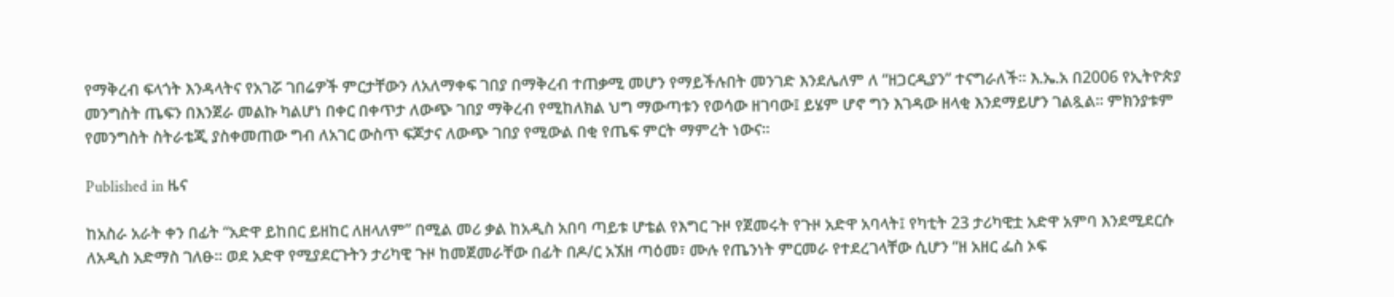የማቅረብ ፍላጎት እንዳላትና የአገሯ ገበሬዎች ምርታቸውን ለአለማቀፍ ገበያ በማቅረብ ተጠቃሚ መሆን የማይችሉበት መንገድ እንደሌለም ለ “ዘጋርዲያን” ተናግራለች፡፡ እ.ኤ.አ በ2006 የኢትዮጵያ መንግስት ጤፍን በእንጀራ መልኩ ካልሆነ በቀር በቀጥታ ለውጭ ገበያ ማቅረብ የሚከለክል ህግ ማውጣቱን የወሳው ዘገባው፤ ይሄም ሆኖ ግን እገዳው ዘላቂ እንደማይሆን ገልጿል፡፡ ምክንያቱም የመንግስት ስትራቴጂ ያስቀመጠው ግብ ለአገር ውስጥ ፍጆታና ለውጭ ገበያ የሚውል በቂ የጤፍ ምርት ማምረት ነውና፡፡

Published in ዜና

ከአስራ አራት ቀን በፊት “አድዋ ይከበር ይዘከር ለዘላለም” በሚል መሪ ቃል ከአዲስ አበባ ጣይቱ ሆቴል የእግር ጉዞ የጀመሩት የጉዞ አድዋ አባላት፤ የካቲት 23 ታሪካዊቷ አድዋ አምባ እንደሚደርሱ ለአዲስ አድማስ ገለፁ፡፡ ወደ አድዋ የሚያደርጉትን ታሪካዊ ጉዞ ከመጀመራቸው በፊት በዶ/ር አኧዘ ጣዕመ፣ ሙሉ የጤንነት ምርመራ የተደረገላቸው ሲሆን “ዘ አዘር ፌስ ኦፍ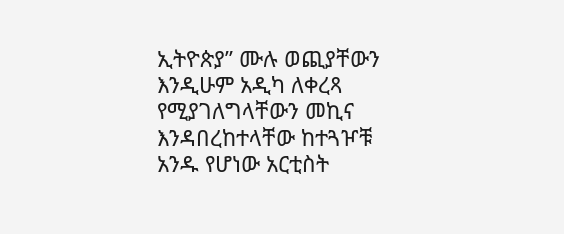ኢትዮጵያ” ሙሉ ወጪያቸውን እንዲሁም አዲካ ለቀረጻ የሚያገለግላቸውን መኪና እንዳበረከተላቸው ከተጓዦቹ አንዱ የሆነው አርቲስት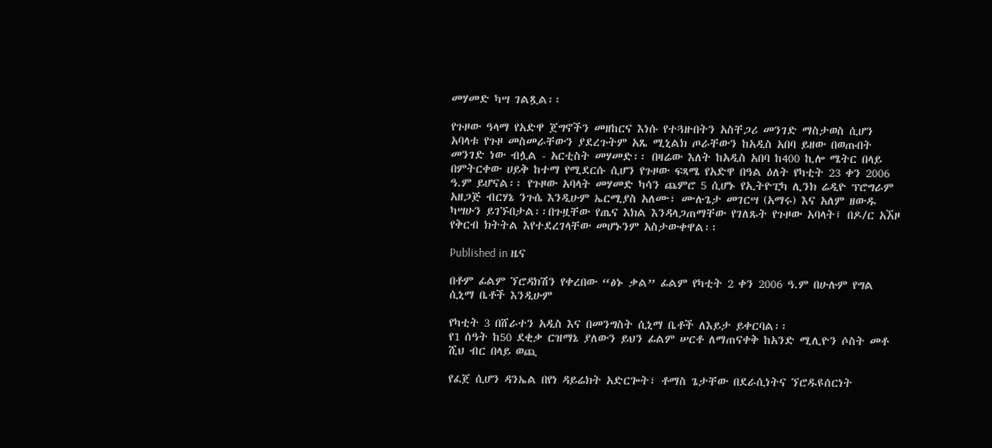መሃመድ ካሣ ገልጿል፡፡

የጉዞው ዓላማ የአድዋ ጀግኖችን መዘከርና እነሱ የተጓዙበትን አስቸጋሪ መንገድ ማስታወስ ሲሆን አባላቱ የጉዞ መስመራቸውን ያደረጉትም አጼ ሚኒልክ ጦራቸውን ከአዲስ አበባ ይዘው በወጡበት መንገድ ነው ብሏል - አርቲስት መሃመድ፡፡ በዛሬው እለት ከአዲስ አበባ ከ400 ኪሎ ሜትር በላይ በምትርቀው ሀይቅ ከተማ የሚደርሱ ሲሆን የጉዞው ፍጻሜ የአድዋ በዓል ዕለት የካቲት 23 ቀን 2006 ዓ.ም ይሆናል፡፡ የጉዞው አባላት መሃመድ ካሳን ጨምሮ 5 ሲሆኑ የኢትዮፒካ ሊንክ ሬዲዮ ፕሮግራም አዘጋጅ ብርሃኔ ንጉሴ እንዲሁም ኤርሚያስ አለሙ፣ ሙሉጌታ መገርሣ (አማሩ) እና አለም ዘውዱ ካሣሁን ይገኙበታል፡፡በጉዟቸው የጤና እክል እንዳላጋጠማቸው የገለጹት የጉዞው አባላት፤ በዶ/ር አኧዞ የቅርብ ክትትል እየተደረገላቸው መሆኑንም አስታውቀዋል፡፡

Published in ዜና

በቶም ፊልም ኘሮዳክሽን የቀረበው “ፅኑ ቃል” ፊልም የካቲት 2 ቀን 2006 ዓ.ም በሁሉም የግል ሲኒማ ቤቶች እንዲሁም

የካቲት 3 በሸራተን አዲስ እና በመንግስት ሲኒማ ቤቶች ለእይታ ይቀርባል፡፡
የ1 ሰዓት ከ50 ደቂቃ ርዝማኔ ያለውን ይህን ፊልም ሠርቶ ለማጠናቀቅ ከአንድ ሚሊዮን ሶስት መቶ ሺህ ብር በላይ ወጪ

የፈጀ ሲሆን ዳንኤል በየነ ዳይሬክት አድርጐት፣ ቶማስ ጌታቸው በደራሲነትና ኘሮዱዩሰርነት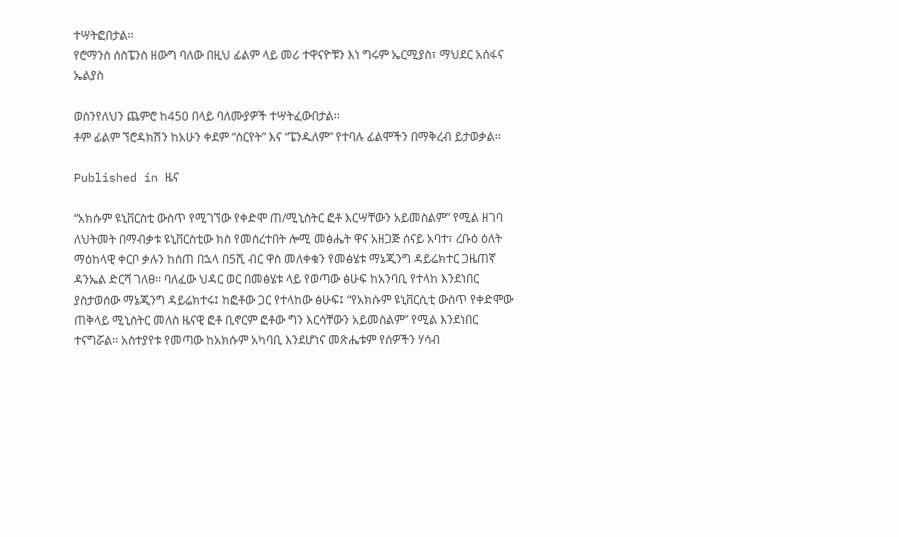ተሣትፎበታል፡፡
የሮማንስ ሰስፔንስ ዘውግ ባለው በዚህ ፊልም ላይ መሪ ተዋናዮቹን እነ ግሩም ኤርሚያስ፣ ማህደር አሰፋና ኤልያስ

ወሰንየለህን ጨምሮ ከ450 በላይ ባለሙያዎች ተሣትፈውበታል፡፡
ቶም ፊልም ኘሮዳክሽን ከአሁን ቀደም “ስርየት” እና “ፔንዱለም” የተባሉ ፊልሞችን በማቅረብ ይታወቃል፡፡

Published in ዜና

“አክሱም ዩኒቨርስቲ ውስጥ የሚገኘው የቀድሞ ጠ/ሚኒስትር ፎቶ እርሣቸውን አይመስልም” የሚል ዘገባ ለህትመት በማብቃቱ ዩኒቨርስቲው ክስ የመሰረተበት ሎሚ መፅሔት ዋና አዘጋጅ ሰናይ አባተ፣ ረቡዕ ዕለት ማዕከላዊ ቀርቦ ቃሉን ከሰጠ በኋላ በ5ሺ ብር ዋስ መለቀቁን የመፅሄቱ ማኔጂንግ ዳይሬክተር ጋዜጠኛ ዳንኤል ድርሻ ገለፀ፡፡ ባለፈው ህዳር ወር በመፅሄቱ ላይ የወጣው ፅሁፍ ከአንባቢ የተላከ እንደነበር ያስታወሰው ማኔጂንግ ዳይሬክተሩ፤ ከፎቶው ጋር የተላከው ፅሁፍ፤ “የአክሱም ዩኒቨርሲቲ ውስጥ የቀድሞው ጠቅላይ ሚኒስትር መለስ ዜናዊ ፎቶ ቢኖርም ፎቶው ግን እርሳቸውን አይመስልም” የሚል እንደነበር ተናግሯል፡፡ አስተያየቱ የመጣው ከአክሱም አካባቢ እንደሆነና መጽሔቱም የሰዎችን ሃሳብ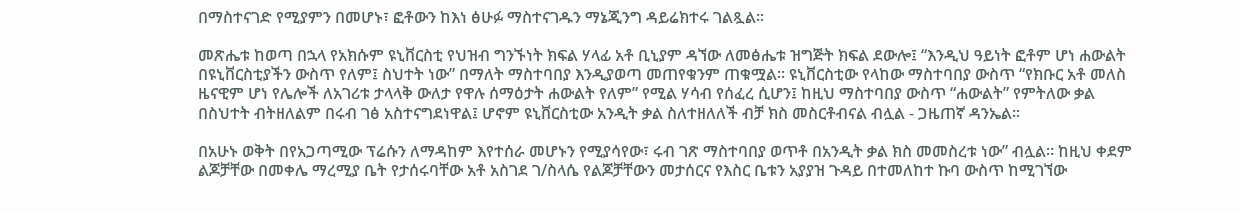በማስተናገድ የሚያምን በመሆኑ፣ ፎቶውን ከእነ ፅሁፉ ማስተናገዱን ማኔጂንግ ዳይሬክተሩ ገልጿል፡፡

መጽሔቱ ከወጣ በኋላ የአክሱም ዩኒቨርስቲ የህዝብ ግንኙነት ክፍል ሃላፊ አቶ ቢኒያም ዳኘው ለመፅሔቱ ዝግጅት ክፍል ደውሎ፤ “እንዲህ ዓይነት ፎቶም ሆነ ሐውልት በዩኒቨርስቲያችን ውስጥ የለም፤ ስህተት ነው” በማለት ማስተባበያ እንዲያወጣ መጠየቁንም ጠቁሟል፡፡ ዩኒቨርስቲው የላከው ማስተባበያ ውስጥ “የክቡር አቶ መለስ ዜናዊም ሆነ የሌሎች ለአገሪቱ ታላላቅ ውለታ የዋሉ ሰማዕታት ሐውልት የለም” የሚል ሃሳብ የሰፈረ ሲሆን፤ ከዚህ ማስተባበያ ውስጥ “ሐውልት” የምትለው ቃል በስህተት ብትዘለልም በሩብ ገፅ አስተናግደነዋል፤ ሆኖም ዩኒቨርስቲው አንዲት ቃል ስለተዘለለች ብቻ ክስ መስርቶብናል ብሏል - ጋዜጠኛ ዳንኤል፡፡

በአሁኑ ወቅት በየአጋጣሚው ፕሬሱን ለማዳከም እየተሰራ መሆኑን የሚያሳየው፣ ሩብ ገጽ ማስተባበያ ወጥቶ በአንዲት ቃል ክስ መመስረቱ ነው” ብሏል፡፡ ከዚህ ቀደም ልጆቻቸው በመቀሌ ማረሚያ ቤት የታሰሩባቸው አቶ አስገደ ገ/ስላሴ የልጆቻቸውን መታሰርና የእስር ቤቱን አያያዝ ጉዳይ በተመለከተ ኩባ ውስጥ ከሚገኘው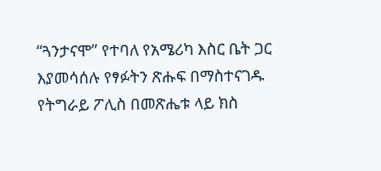“ጓንታናሞ” የተባለ የአሜሪካ እስር ቤት ጋር እያመሳሰሉ የፃፉትን ጽሑፍ በማስተናገዱ የትግራይ ፖሊስ በመጽሔቱ ላይ ክስ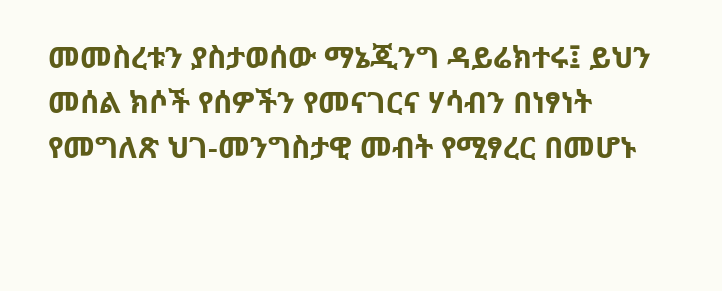መመስረቱን ያስታወሰው ማኔጂንግ ዳይሬክተሩ፤ ይህን መሰል ክሶች የሰዎችን የመናገርና ሃሳብን በነፃነት የመግለጽ ህገ-መንግስታዊ መብት የሚፃረር በመሆኑ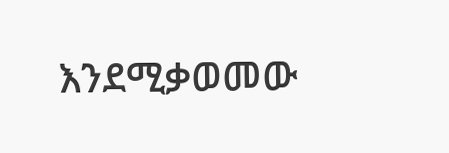እንደሚቃወመው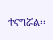ተናግሯል፡፡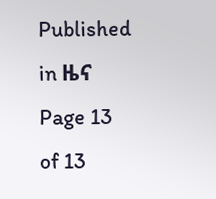Published in ዜና
Page 13 of 13